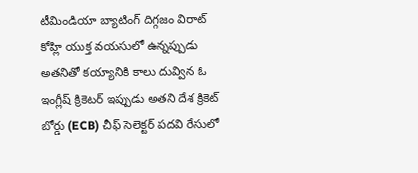టీమిండియా బ్యాటింగ్ దిగ్గజం విరాట్ కోహ్లి యుక్త వయసులో ఉన్నప్పుడు అతనితో కయ్యానికి కాలు దువ్విన ఓ ఇంగ్లీష్ క్రికెటర్ ఇప్పుడు అతని దేశ క్రికెట్ బోర్డు (ECB) చీఫ్ సెలెక్టర్ పదవి రేసులో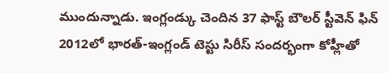ముందున్నాడు. ఇంగ్లండ్కు చెందిన 37 ఫాస్ట్ బౌలర్ స్టీవెన్ ఫిన్ 2012లో భారత్-ఇంగ్లండ్ టెస్టు సిరీస్ సందర్భంగా కోహ్లీతో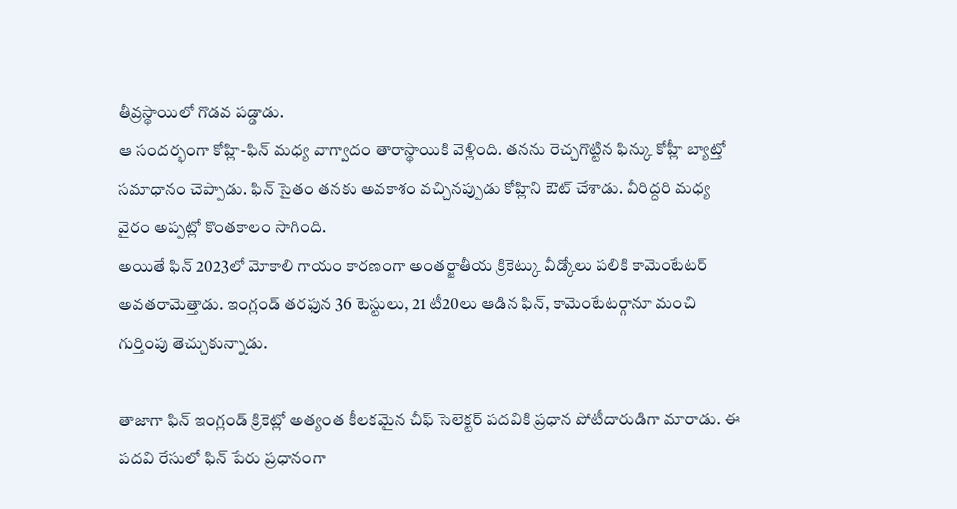తీవ్రస్థాయిలో గొడవ పడ్డాడు.
ఆ సందర్భంగా కోహ్లి-ఫిన్ మధ్య వాగ్వాదం తారాస్థాయికి వెళ్లింది. తనను రెచ్చగొట్టిన ఫిన్కు కోహ్లీ బ్యాట్తో సమాధానం చెప్పాడు. ఫిన్ సైతం తనకు అవకాశం వచ్చినప్పుడు కోహ్లిని ఔట్ చేశాడు. వీరిద్దరి మధ్య వైరం అప్పట్లో కొంతకాలం సాగింది.
అయితే ఫిన్ 2023లో మోకాలి గాయం కారణంగా అంతర్జాతీయ క్రికెట్కు వీడ్కోలు పలికి కామెంటేటర్ అవతరామెత్తాడు. ఇంగ్లండ్ తరఫున 36 టెస్టులు, 21 టీ20లు ఆడిన ఫిన్, కామెంటేటర్గానూ మంచి గుర్తింపు తెచ్చుకున్నాడు.

తాజాగా ఫిన్ ఇంగ్లండ్ క్రికెట్లో అత్యంత కీలకమైన చీఫ్ సెలెక్టర్ పదవికి ప్రధాన పోటీదారుడిగా మారాడు. ఈ పదవి రేసులో ఫిన్ పేరు ప్రధానంగా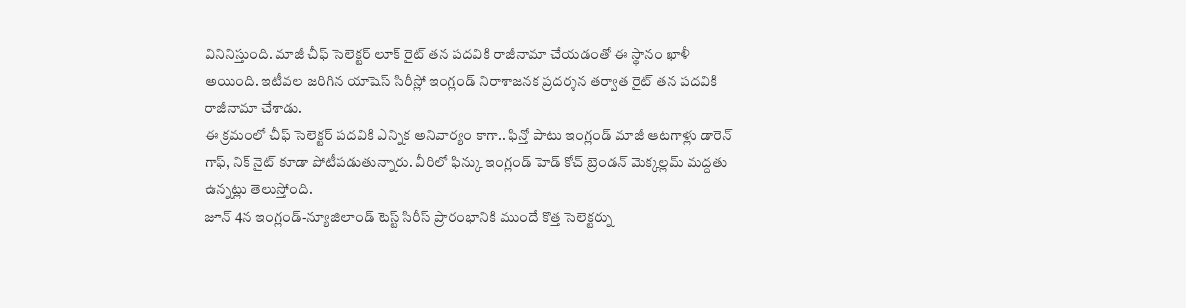వినినిస్తుంది. మాజీ చీఫ్ సెలెక్టర్ లూక్ రైట్ తన పదవికి రాజీనామా చేయడంతో ఈ స్థానం ఖాళీ అయింది. ఇటీవల జరిగిన యాషెస్ సిరీస్లో ఇంగ్లండ్ నిరాశాజనక ప్రదర్శన తర్వాత రైట్ తన పదవికి రాజీనామా చేశాడు.
ఈ క్రమంలో చీఫ్ సెలెక్టర్ పదవికి ఎన్నిక అనివార్యం కాగా.. ఫిన్తో పాటు ఇంగ్లండ్ మాజీ ఆటగాళ్లు డారెన్ గాఫ్, నిక్ నైట్ కూడా పోటీపడుతున్నారు. వీరిలో ఫిన్కు ఇంగ్లండ్ హెడ్ కోచ్ బ్రెండన్ మెక్కల్లమ్ మద్దతు ఉన్నట్లు తెలుస్తోంది.
జూన్ 4న ఇంగ్లండ్-న్యూజిలాండ్ టెస్ట్ సిరీస్ ప్రారంభానికి ముందే కొత్త సెలెక్టర్ను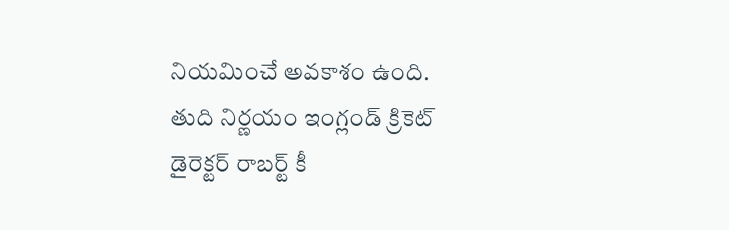నియమించే అవకాశం ఉంది. తుది నిర్ణయం ఇంగ్లండ్ క్రికెట్ డైరెక్టర్ రాబర్ట్ కీ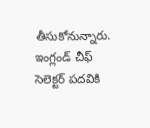తీసుకోనున్నారు. ఇంగ్లండ్ చీఫ్ సెలెక్టర్ పదవికి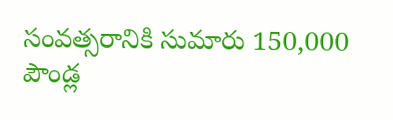సంవత్సరానికి సుమారు 150,000 పౌండ్ల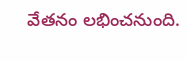వేతనం లభించనుంది.